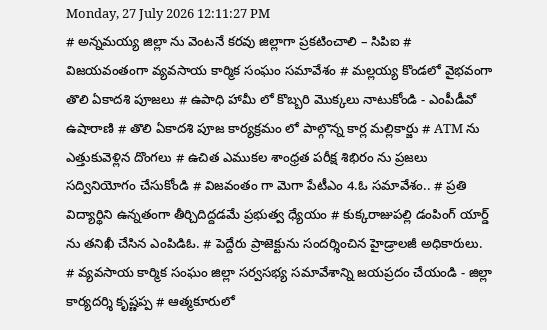Monday, 27 July 2026 12:11:27 PM
# అన్నమయ్య జిల్లా ను వెంటనే కరవు జిల్లాగా ప్రకటించాలి – సిపిఐ # విజయవంతంగా వ్యవసాయ కార్మిక సంఘం సమావేశం # మల్లయ్య కొండలో వైభవంగా తొలి ఏకాదశి పూజలు # ఉపాధి హామీ లో కొబ్బరి మొక్కలు నాటుకోండి - ఎంపీడీవో ఉషారాణి # తొలి ఏకాదశి పూజ కార్యక్రమం లో పాల్గొన్న కార్ల మల్లికార్జు # ATM ను ఎత్తుకువెళ్లిన దొంగలు # ఉచిత ఎముకల శాంధ్రత పరీక్ష శిభిరం ను ప్రజలు సద్వినియోగం చేసుకోండి # విజవంతం గా మెగా పేటీఎం 4.ఓ సమావేశం.. # ప్రతి విద్యార్థిని ఉన్నతంగా తీర్చిదిద్దడమే ప్రభుత్వ ధ్యేయం # కుక్కరాజుపల్లి డంపింగ్ యార్డ్ ను తనిఖీ చేసిన ఎంపిడిఓ. # పెద్దేరు ప్రాజెక్టును సందర్శించిన హైడ్రాలజీ అధికారులు. # వ్యవసాయ కార్మిక సంఘం జిల్లా సర్వసభ్య సమావేశాన్ని జయప్రదం చేయండి - జిల్లా కార్యదర్శి కృష్ణప్ప # ఆత్మకూరులో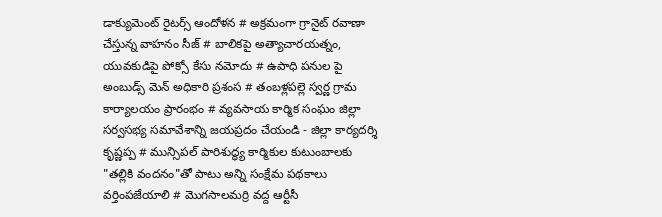డాక్యుమెంట్ రైటర్స్ ఆందోళన # అక్రమంగా గ్రానైట్ రవాణా చేస్తున్న వాహనం సీజ్ # బాలికపై అత్యాచారయత్నం, యువకుడిపై పోక్సో కేసు నమోదు # ఉపాధి పనుల పై అంబుడ్స్ మెన్ అధికారి ప్రశంస # తంబళ్లపల్లె స్వర్ణ గ్రామ కార్యాలయం ప్రారంభం # వ్యవసాయ కార్మిక సంఘం జిల్లా సర్వసభ్య సమావేశాన్ని జయప్రదం చేయండి - జిల్లా కార్యదర్శి కృష్ణప్ప # మున్సిపల్ పారిశుద్ధ్య కార్మికుల కుటుంబాలకు "తల్లికి వందనం"తో పాటు అన్ని సంక్షేమ పథకాలు వర్తింపజేయాలి # మొగసాలమర్రి వద్ద ఆర్టీసీ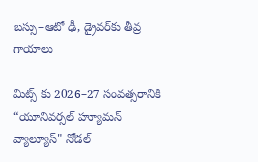బస్సు–ఆటో ఢీ, డ్రైవర్‌కు తీవ్ర గాయాలు

మిట్స్ కు 2026–27 సంవత్సరానికి “యూనివర్సల్ హ్యూమన్ వ్యాల్యూస్" నోడల్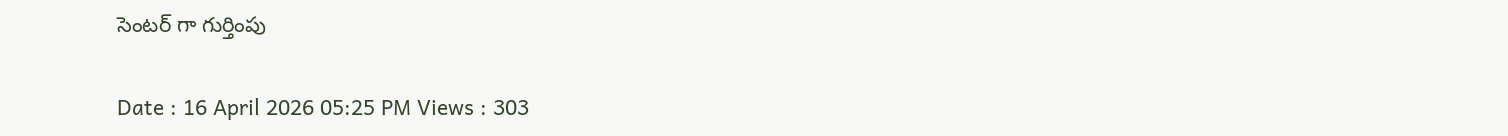సెంటర్‌ గా గుర్తింపు

Date : 16 April 2026 05:25 PM Views : 303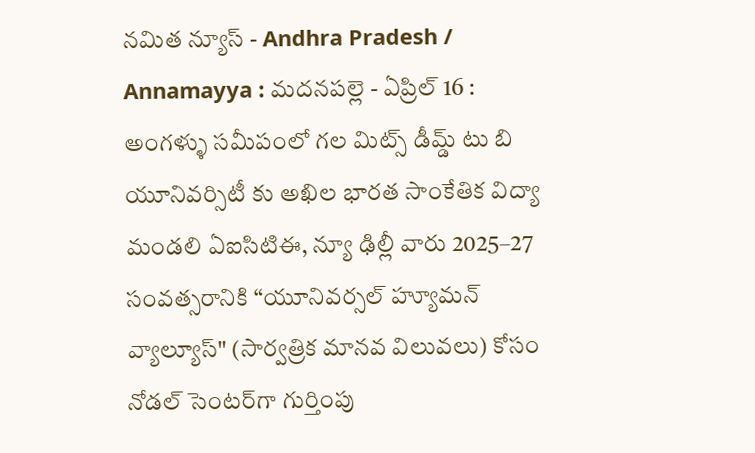నమిత న్యూస్ - Andhra Pradesh / Annamayya : మదనపల్లె - ఏప్రిల్ 16 : అంగళ్ళు సమీపంలో గల మిట్స్ డీమ్డ్ టు బి యూనివర్సిటీ కు అఖిల భారత సాంకేతిక విద్యా మండలి ఏఐసిటిఈ, న్యూ ఢిల్లీ వారు 2025–27 సంవత్సరానికి “యూనివర్సల్ హ్యూమన్ వ్యాల్యూస్" (సార్వత్రిక మానవ విలువలు) కోసం నోడల్ సెంటర్‌గా గుర్తింపు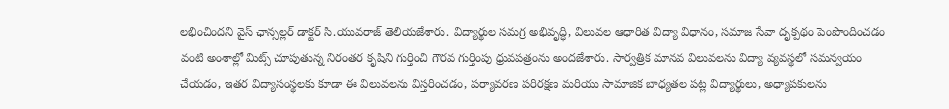లభించిందని వైస్ ఛాన్సల్లర్ డాక్టర్ సి.యువరాజ్ తెలియజేశారు. విద్యార్థుల సమగ్ర అభివృద్ధి, విలువల ఆధారిత విద్యా విధానం, సమాజ సేవా దృక్పథం పెంపొందించడం వంటి అంశాల్లో మిట్స్ చూపుతున్న నిరంతర కృషిని గుర్తించి గౌరవ గుర్తింపు ధ్రువపత్రంను అందజేశారు. సార్వత్రిక మానవ విలువలను విద్యా వ్యవస్థలో సమన్వయం చేయడం, ఇతర విద్యాసంస్థలకు కూడా ఈ విలువలను విస్తరించడం, పర్యావరణ పరిరక్షణ మరియు సామాజిక బాధ్యతల పట్ల విద్యార్థులు, అధ్యాపకులను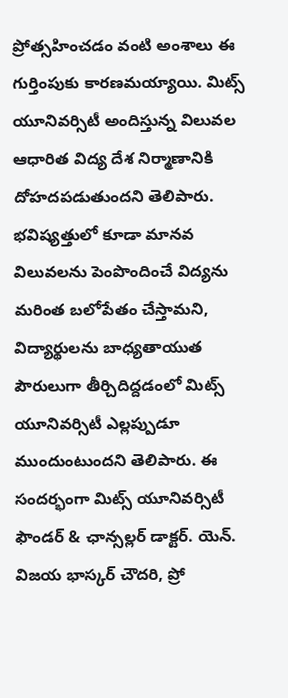ప్రోత్సహించడం వంటి అంశాలు ఈ గుర్తింపుకు కారణమయ్యాయి. మిట్స్ యూనివర్సిటీ అందిస్తున్న విలువల ఆధారిత విద్య దేశ నిర్మాణానికి దోహదపడుతుందని తెలిపారు. భవిష్యత్తులో కూడా మానవ విలువలను పెంపొందించే విద్యను మరింత బలోపేతం చేస్తామని, విద్యార్థులను బాధ్యతాయుత పౌరులుగా తీర్చిదిద్దడంలో మిట్స్ యూనివర్సిటీ ఎల్లప్పుడూ ముందుంటుందని తెలిపారు. ఈ సందర్భంగా మిట్స్ యూనివర్సిటీ ఫౌండర్ & ఛాన్సల్లర్ డాక్టర్. యెన్. విజయ భాస్కర్ చౌదరి, ప్రో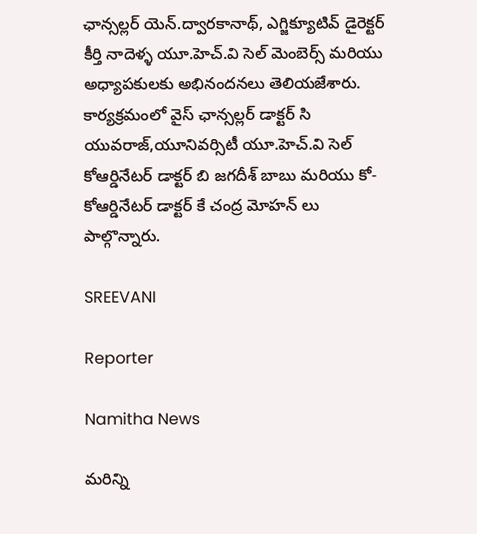ఛాన్సల్లర్ యెన్.ద్వారకానాథ్, ఎగ్జిక్యూటివ్ డైరెక్టర్ కీర్తి నాదెళ్ళ యూ.హెచ్.వి సెల్ మెంబెర్స్ మరియు అధ్యాపకులకు అభినందనలు తెలియజేశారు. కార్యక్రమంలో వైస్ ఛాన్సల్లర్ డాక్టర్ సి యువరాజ్,యూనివర్సిటీ యూ.హెచ్.వి సెల్ కోఆర్డినేటర్ డాక్టర్ బి జగదీశ్ బాబు మరియు కో-కోఆర్డినేటర్ డాక్టర్ కే చంద్ర మోహన్ లు పాల్గొన్నారు.

SREEVANI

Reporter

Namitha News

మరిన్ని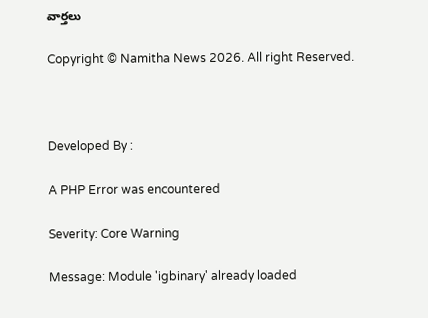వార్తలు

Copyright © Namitha News 2026. All right Reserved.



Developed By :

A PHP Error was encountered

Severity: Core Warning

Message: Module 'igbinary' already loaded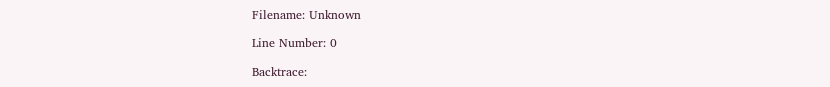Filename: Unknown

Line Number: 0

Backtrace: